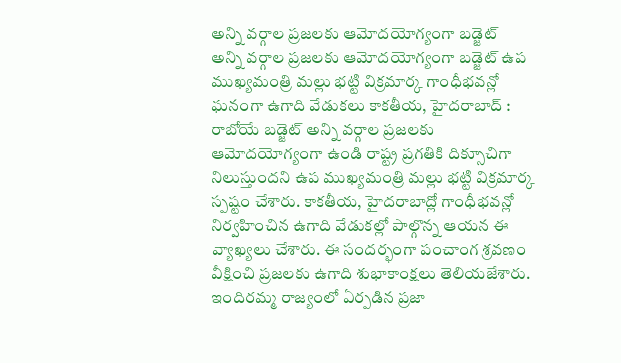అన్ని వర్గాల ప్రజలకు ఆమోదయోగ్యంగా బడ్జెట్
అన్ని వర్గాల ప్రజలకు ఆమోదయోగ్యంగా బడ్జెట్ ఉప ముఖ్యమంత్రి మల్లు భట్టి విక్రమార్క గాంధీభవన్లో ఘనంగా ఉగాది వేడుకలు కాకతీయ, హైదరాబాద్ : రాబోయే బడ్జెట్ అన్ని వర్గాల ప్రజలకు ఆమోదయోగ్యంగా ఉండి రాష్ట్ర ప్రగతికి దిక్సూచిగా నిలుస్తుందని ఉప ముఖ్యమంత్రి మల్లు భట్టి విక్రమార్క స్పష్టం చేశారు. కాకతీయ, హైదరాబాద్లో గాంధీభవన్లో నిర్వహించిన ఉగాది వేడుకల్లో పాల్గొన్న ఆయన ఈ వ్యాఖ్యలు చేశారు. ఈ సందర్భంగా పంచాంగ శ్రవణం వీక్షించి ప్రజలకు ఉగాది శుభాకాంక్షలు తెలియజేశారు. ఇందిరమ్మ రాజ్యంలో ఏర్పడిన ప్రజా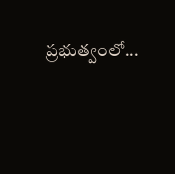ప్రభుత్వంలో...